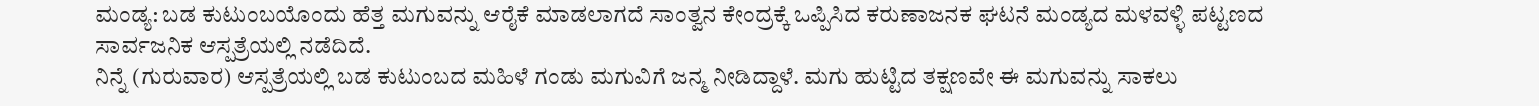ಮಂಡ್ಯ: ಬಡ ಕುಟುಂಬಯೊಂದು ಹೆತ್ತ ಮಗುವನ್ನು ಆರೈಕೆ ಮಾಡಲಾಗದೆ ಸಾಂತ್ವನ ಕೇಂದ್ರಕ್ಕೆ ಒಪ್ಪಿಸಿದ ಕರುಣಾಜನಕ ಘಟನೆ ಮಂಡ್ಯದ ಮಳವಳ್ಳಿ ಪಟ್ಟಣದ ಸಾರ್ವಜನಿಕ ಆಸ್ಪತ್ರೆಯಲ್ಲಿ ನಡೆದಿದೆ.
ನಿನ್ನೆ (ಗುರುವಾರ) ಆಸ್ಪತ್ರೆಯಲ್ಲಿ ಬಡ ಕುಟುಂಬದ ಮಹಿಳೆ ಗಂಡು ಮಗುವಿಗೆ ಜನ್ಮ ನೀಡಿದ್ದಾಳೆ. ಮಗು ಹುಟ್ಟಿದ ತಕ್ಷಣವೇ ಈ ಮಗುವನ್ನು ಸಾಕಲು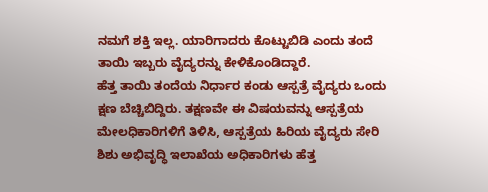ನಮಗೆ ಶಕ್ತಿ ಇಲ್ಲ. ಯಾರಿಗಾದರು ಕೊಟ್ಟುಬಿಡಿ ಎಂದು ತಂದೆ ತಾಯಿ ಇಬ್ಬರು ವೈದ್ಯರನ್ನು ಕೇಳಿಕೊಂಡಿದ್ದಾರೆ.
ಹೆತ್ತ ತಾಯಿ ತಂದೆಯ ನಿರ್ಧಾರ ಕಂಡು ಆಸ್ಪತ್ರೆ ವೈದ್ಯರು ಒಂದು ಕ್ಷಣ ಬೆಚ್ಚಿಬಿದ್ದಿರು. ತಕ್ಷಣವೇ ಈ ವಿಷಯವನ್ನು ಆಸ್ಪತ್ರೆಯ ಮೇಲಧಿಕಾರಿಗಳಿಗೆ ತಿಳಿಸಿ, ಆಸ್ಪತ್ರೆಯ ಹಿರಿಯ ವೈದ್ಯರು ಸೇರಿ ಶಿಶು ಅಭಿವೃದ್ಧಿ ಇಲಾಖೆಯ ಅಧಿಕಾರಿಗಳು ಹೆತ್ತ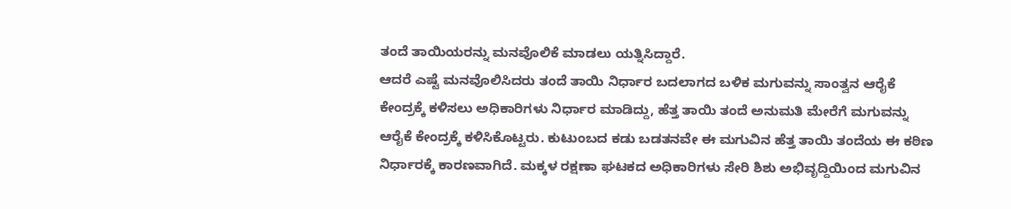ತಂದೆ ತಾಯಿಯರನ್ನು ಮನವೊಲಿಕೆ ಮಾಡಲು ಯತ್ನಿಸಿದ್ದಾರೆ.
ಆದರೆ ಎಷ್ಟೆ ಮನವೊಲಿಸಿದರು ತಂದೆ ತಾಯಿ ನಿರ್ಧಾರ ಬದಲಾಗದ ಬಳಿಕ ಮಗುವನ್ನು ಸಾಂತ್ವನ ಆರೈಕೆ ಕೇಂದ್ರಕ್ಕೆ ಕಳಿಸಲು ಅಧಿಕಾರಿಗಳು ನಿರ್ಧಾರ ಮಾಡಿದ್ದು, ಹೆತ್ತ ತಾಯಿ ತಂದೆ ಅನುಮತಿ ಮೇರೆಗೆ ಮಗುವನ್ನು ಆರೈಕೆ ಕೇಂದ್ರಕ್ಕೆ ಕಳಿಸಿಕೊಟ್ಟರು. ಕುಟುಂಬದ ಕಡು ಬಡತನವೇ ಈ ಮಗುವಿನ ಹೆತ್ತ ತಾಯಿ ತಂದೆಯ ಈ ಕಠಿಣ ನಿರ್ಧಾರಕ್ಕೆ ಕಾರಣವಾಗಿದೆ. ಮಕ್ಕಳ ರಕ್ಷಣಾ ಘಟಕದ ಅಧಿಕಾರಿಗಳು ಸೇರಿ ಶಿಶು ಅಭಿವೃದ್ದಿಯಿಂದ ಮಗುವಿನ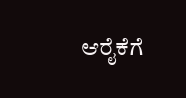ಆರೈಕೆಗೆ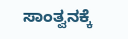ಸಾಂತ್ವನಕ್ಕೆ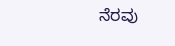ನೆರವು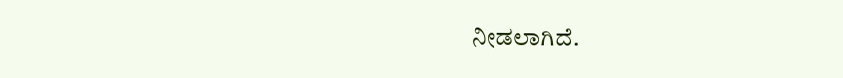ನೀಡಲಾಗಿದೆ.